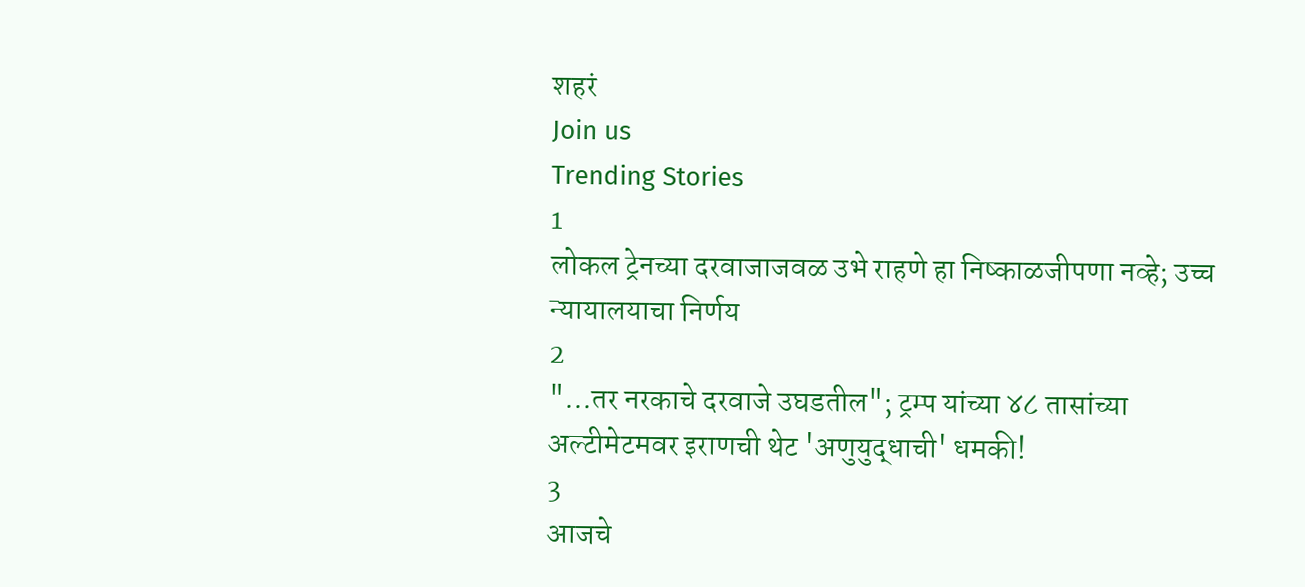शहरं
Join us
Trending Stories
1
लोकल ट्रेनच्या दरवाजाजवळ उभे राहणे हा निष्काळजीपणा नव्हे; उच्च न्यायालयाचा निर्णय
2
"...तर नरकाचे दरवाजे उघडतील"; ट्रम्प यांच्या ४८ तासांच्या अल्टीमेटमवर इराणची थेट 'अणुयुद्धाची' धमकी!
3
आजचे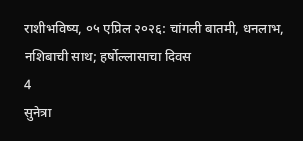राशीभविष्य, ०५ एप्रिल २०२६: चांगली बातमी, धनलाभ, नशिबाची साथ; हर्षोल्लासाचा दिवस
4
सुनेत्रा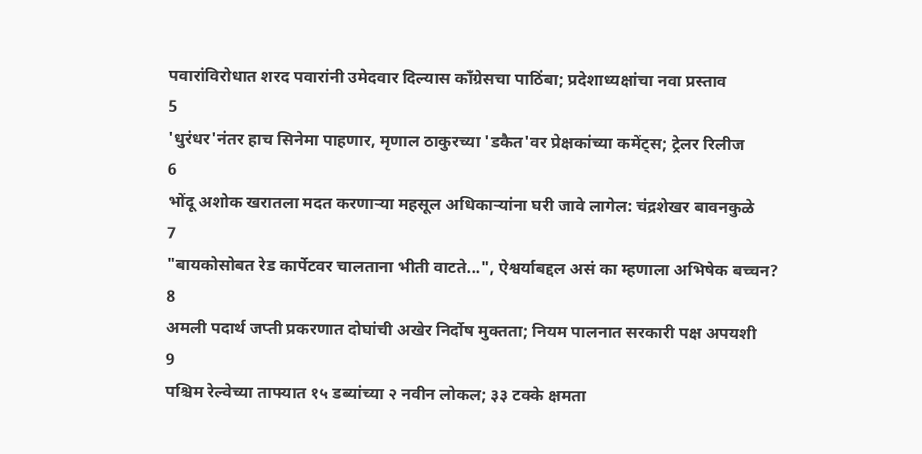पवारांविरोधात शरद पवारांनी उमेदवार दिल्यास काँग्रेसचा पाठिंबा; प्रदेशाध्यक्षांचा नवा प्रस्ताव
5
'धुरंधर'नंतर हाच सिनेमा पाहणार, मृणाल ठाकुरच्या 'डकैत'वर प्रेक्षकांच्या कमेंट्स; ट्रेलर रिलीज
6
भोंदू अशोक खरातला मदत करणाऱ्या महसूल अधिकाऱ्यांना घरी जावे लागेल: चंद्रशेखर बावनकुळे
7
"बायकोसोबत रेड कार्पेटवर चालताना भीती वाटते...", ऐश्वर्याबद्दल असं का म्हणाला अभिषेक बच्चन?
8
अमली पदार्थ जप्ती प्रकरणात दोघांची अखेर निर्दोष मुक्तता; नियम पालनात सरकारी पक्ष अपयशी
9
पश्चिम रेल्वेच्या ताफ्यात १५ डब्यांच्या २ नवीन लोकल; ३३ टक्के क्षमता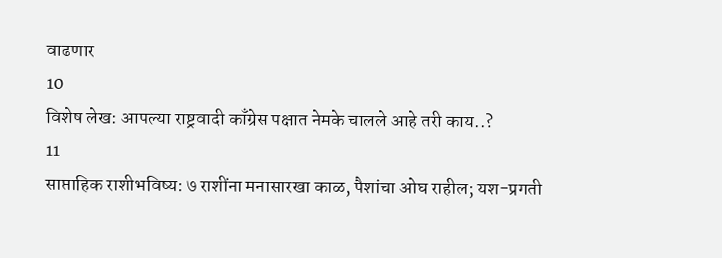वाढणार
10
विशेष लेख: आपल्या राष्ट्रवादी काँग्रेस पक्षात नेमके चालले आहे तरी काय..?
11
साप्ताहिक राशीभविष्य: ७ राशींना मनासारखा काळ, पैशांचा ओघ राहील; यश-प्रगती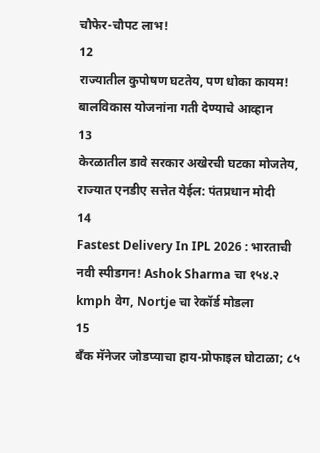चौफेर-चौपट लाभ!
12
राज्यातील कुपोषण घटतेय, पण धोका कायम! बालविकास योजनांना गती देण्याचे आव्हान
13
केरळातील डावे सरकार अखेरची घटका मोजतेय, राज्यात एनडीए सत्तेत येईल: पंतप्रधान मोदी
14
Fastest Delivery In IPL 2026 : भारताची नवी स्पीडगन! Ashok Sharma चा १५४.२ kmph वेग, Nortje चा रेकॉर्ड मोडला
15
बँक मॅनेजर जोडप्याचा हाय-प्रोफाइल घोटाळा; ८५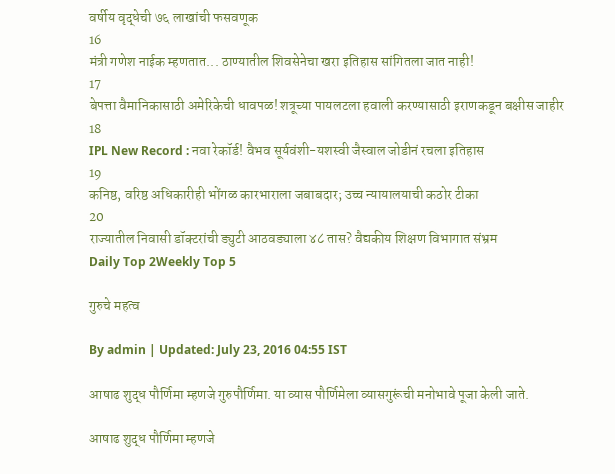वर्षीय वृद्धेची ७६ लाखांची फसवणूक
16
मंत्री गणेश नाईक म्हणतात... ठाण्यातील शिवसेनेचा खरा इतिहास सांगितला जात नाही!
17
बेपत्ता वैमानिकासाठी अमेरिकेची धावपळ! शत्रूच्या पायलटला हवाली करण्यासाठी इराणकडून बक्षीस जाहीर
18
IPL New Record : नवा रेकॉर्ड! वैभव सूर्यवंशी-यशस्वी जैस्वाल जोडीनं रचला इतिहास
19
कनिष्ठ, वरिष्ठ अधिकारीही भोंगळ कारभाराला जबाबदार; उच्च न्यायालयाची कठोर टीका
20
राज्यातील निवासी डॉक्टरांची ड्युटी आठवड्याला ४८ तास? वैद्यकीय शिक्षण विभागात संभ्रम
Daily Top 2Weekly Top 5

गुरुचे महत्व

By admin | Updated: July 23, 2016 04:55 IST

आषाढ शुद्ध पौर्णिमा म्हणजे गुरुपौर्णिमा. या व्यास पौर्णिमेला व्यासगुरूंची मनोभावे पूजा केली जाते.

आषाढ शुद्ध पौर्णिमा म्हणजे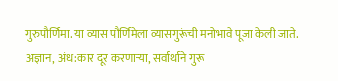गुरुपौर्णिमा. या व्यास पौर्णिमेला व्यासगुरूंची मनोभावे पूजा केली जाते. अज्ञान, अंध:कार दूर करणाऱ्या, सर्वार्थाने गुरू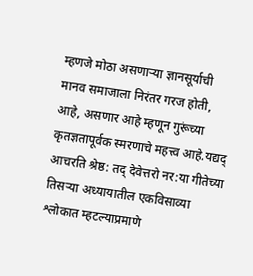म्हणजे मोठा असणाऱ्या ज्ञानसूर्याची मानव समाजाला निरंतर गरज होती, आहे, असणार आहे म्हणून गुरूंच्या कृतज्ञतापूर्वक स्मरणाचे महत्त्व आहे.यद्यद् आचरति श्रेष्ठ: तद् देवेत्तरो नर:या गीतेच्या तिसऱ्या अध्यायातील एकविसाव्या श्लोकात म्हटल्याप्रमाणे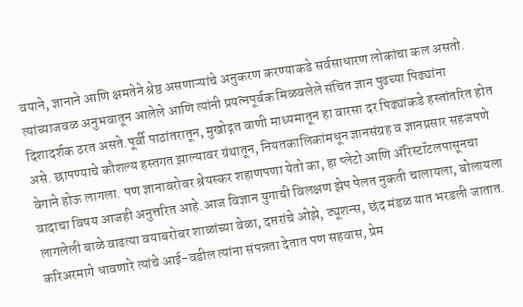वयाने, ज्ञानाने आणि क्षमतेने श्रेष्ठ असणाऱ्यांचे अनुकरण करण्याकडे सर्वसाधारण लोकांचा कल असतो. त्यांच्याजवळ अनुभवातून आलेले आणि त्यांनी प्रयत्नपूर्वक मिळवलेले संचित ज्ञान पुढच्या पिढ्यांना दिशादर्शक ठरत असते.पूर्वी पाठांतरातून, मुखोद्गत वाणी माध्यमातून हा वारसा दर पिढ्यांकडे हस्तांतरित होत असे. छापण्याचे कौशल्य हस्तगत झाल्यावर ग्रंथातून, नियतकालिकांमधून ज्ञानसंग्रह व ज्ञानप्रसार सहजपणे वेगाने होऊ लागला. पण ज्ञानाबरोबर श्रेयस्कर शहाणपणा येतो का, हा प्लेटो आणि अ‍ॅरिस्टॉटलपासूनचा वादाचा विषय आजही अनुत्तरित आहे.आज विज्ञान युगाची विलक्षण झेप पेलत नुकती चालायला, बोलायला लागलेली बाळे वाढत्या वयाबरोबर शाळांच्या वेळा, दप्तरांचे ओझे, ट्यूशन्स, छंद मंडळ यात भरडली जातात. करिअरमागे धावणारे त्यांचे आई-वडील त्यांना संपन्नता देतात पण सहवास, प्रेम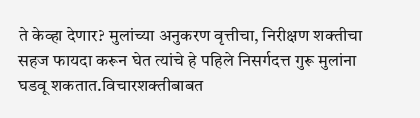ते केव्हा देणार? मुलांच्या अनुकरण वृत्तीचा, निरीक्षण शक्तीचा सहज फायदा करून घेत त्यांचे हे पहिले निसर्गदत्त गुरू मुलांना घडवू शकतात.विचारशक्तीबाबत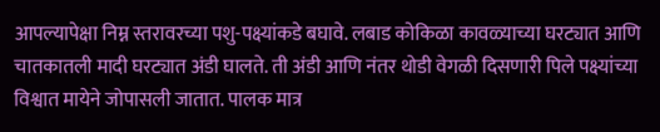आपल्यापेक्षा निम्न स्तरावरच्या पशु-पक्ष्यांकडे बघावे. लबाड कोकिळा कावळ्याच्या घरट्यात आणि चातकातली मादी घरट्यात अंडी घालते. ती अंडी आणि नंतर थोडी वेगळी दिसणारी पिले पक्ष्यांच्या विश्वात मायेने जोपासली जातात. पालक मात्र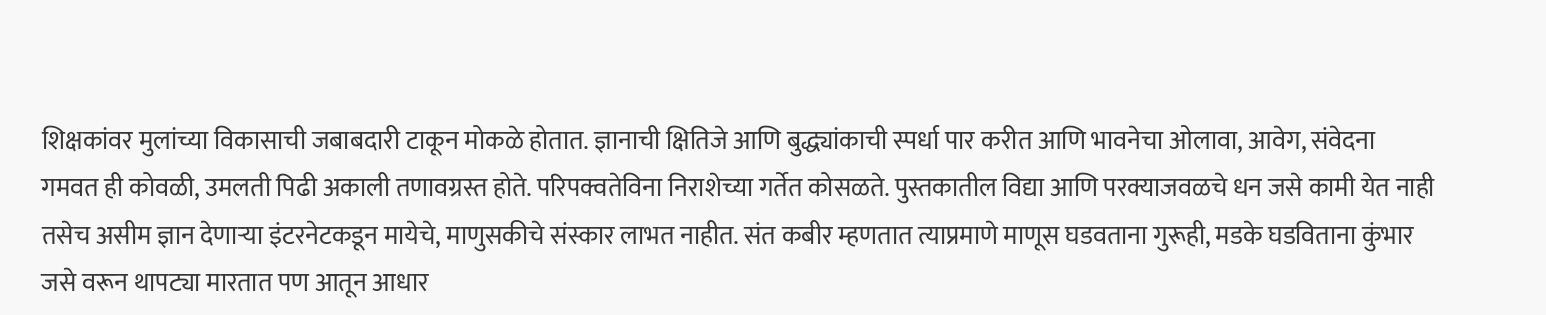शिक्षकांवर मुलांच्या विकासाची जबाबदारी टाकून मोकळे होतात. ज्ञानाची क्षितिजे आणि बुद्ध्यांकाची स्पर्धा पार करीत आणि भावनेचा ओलावा, आवेग, संवेदना गमवत ही कोवळी, उमलती पिढी अकाली तणावग्रस्त होते. परिपक्वतेविना निराशेच्या गर्तेत कोसळते. पुस्तकातील विद्या आणि परक्याजवळचे धन जसे कामी येत नाही तसेच असीम ज्ञान देणाऱ्या इंटरनेटकडून मायेचे, माणुसकीचे संस्कार लाभत नाहीत. संत कबीर म्हणतात त्याप्रमाणे माणूस घडवताना गुरूही, मडके घडविताना कुंभार जसे वरून थापट्या मारतात पण आतून आधार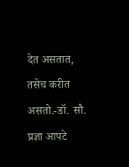देत असतात, तसेच करीत असतो.-डॉ. सौ. प्रज्ञा आपटे